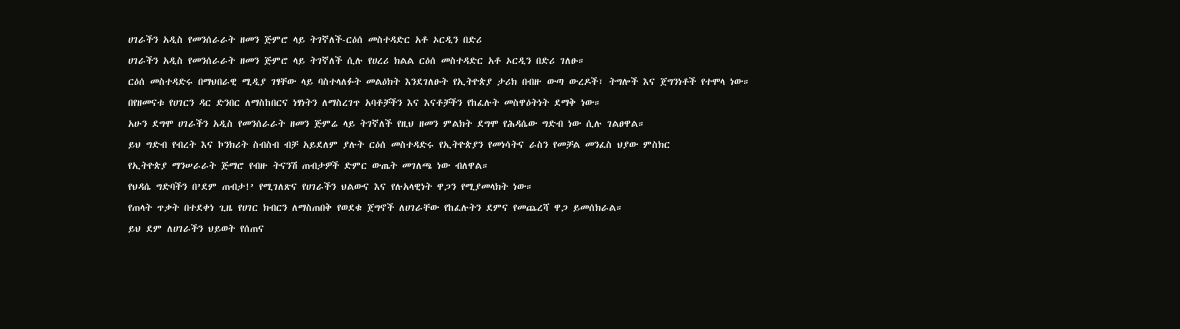ሀገራችን አዲስ የመንሰራራት ዘመን ጅምሮ ላይ ትገኛለች-ርዕሰ መስተዳድር አቶ ኦርዲን በድሪ
ሀገራችን አዲስ የመንሰራራት ዘመን ጅምሮ ላይ ትገኛለች ሲሉ የሀረሪ ክልል ርዕሰ መስተዳድር አቶ ኦርዲን በድሪ ገለፁ።
ርዕሰ መስተዳድሩ በማህበራዊ ሚዲያ ገፃቸው ላይ ባስተላለፉት መልዕክት እንደገለፁት የኢትዮጵያ ታሪክ በብዙ ውጣ ውረዶች፣ ትግሎች እና ጀግንነቶች የተሞላ ነው።
በየዘመናቱ የሀገርን ዳር ድንበር ለማስከበርና ነፃነትን ለማስረገጥ አባቶቻችን እና እናቶቻችን የከፈሉት መስዋዕትነት ደማቅ ነው።
አሁን ደግሞ ሀገራችን አዲስ የመንሰራራት ዘመን ጅምሬ ላይ ትገኛለች የዚህ ዘመን ምልክት ደግሞ የሕዳሴው ግድብ ነው ሲሉ ገልፀዋል።
ይህ ግድብ የብረት እና ኮንክሪት ስብስብ ብቻ አይደለም ያሉት ርዕሰ መስተዳድሩ የኢትዮጵያን የመነሳትና ራስን የመቻል መንፈስ ህያው ምስክር
የኢትዮጵያ ማንሠራራት ጅማሮ የብዙ ትናንሽ ጠብታዎች ድምር ውጤት መገለጫ ነው ብለዋል።
የህዳሴ ግድባችን በ’ደም ጠብታ!’ የሚገለጽና የሀገራችን ህልውና እና የሉአላዊነት ዋጋን የሚያመላክት ነው።
የጠላት ጥቃት በተደቀነ ጊዜ የሀገር ክብርን ለማስጠበቅ የወደቁ ጀግኖች ለሀገራቸው የከፈሉትን ደምና የመጨረሻ ዋጋ ይመሰክራል።
ይህ ደም ለሀገራችን ህይወት የሰጠና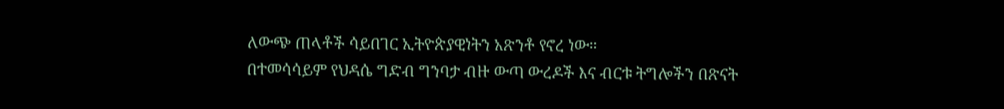ለውጭ ጠላቶች ሳይበገር ኢትዮጵያዊነትን አጽንቶ የኖረ ነው።
በተመሳሳይም የህዳሴ ግድብ ግንባታ ብዙ ውጣ ውረዶች እና ብርቱ ትግሎችን በጽናት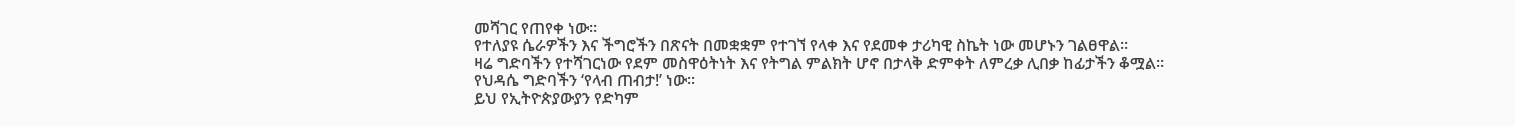መሻገር የጠየቀ ነው።
የተለያዩ ሴራዎችን እና ችግሮችን በጽናት በመቋቋም የተገኘ የላቀ እና የደመቀ ታሪካዊ ስኬት ነው መሆኑን ገልፀዋል።
ዛሬ ግድባችን የተሻገርነው የደም መስዋዕትነት እና የትግል ምልክት ሆኖ በታላቅ ድምቀት ለምረቃ ሊበቃ ከፊታችን ቆሟል።
የህዳሴ ግድባችን ‘የላብ ጠብታ!’ ነው።
ይህ የኢትዮጵያውያን የድካም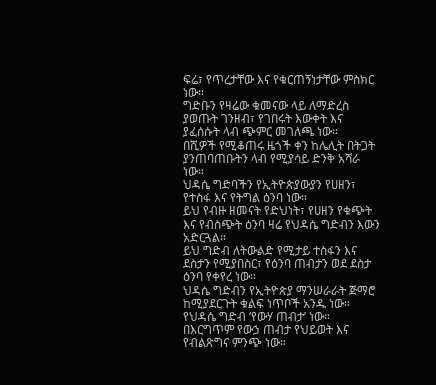ፍሬ፣ የጥረታቸው እና የቁርጠኝነታቸው ምስክር ነው።
ግድቡን የዛሬው ቁመናው ላይ ለማድረስ ያወጡት ገንዘብ፣ የገበሩት እውቀት እና ያፈሰሱት ላብ ጭምር መገለጫ ነው።
በሺዎች የሚቆጠሩ ዜጎች ቀን ከሌሊት በትጋት ያንጠባጠቡትን ላብ የሚያሳይ ድንቅ አሻራ ነው።
ህዳሴ ግድባችን የኢትዮጵያውያን የሀዘን፣ የተስፋ እና የትግል ዕንባ ነው።
ይህ የብዙ ዘመናት የድህነት፣ የሀዘን የቁጭት እና የብስጭት ዕንባ ዛሬ የህዳሴ ግድብን እውን አድርጓል።
ይህ ግድብ ለትውልድ የሚታይ ተስፋን እና ደስታን የሚያበስር፣ የዕንባ ጠብታን ወደ ደስታ ዕንባ የቀየረ ነው።
ህዳሴ ግድብን የኢትዮጵያ ማንሠራራት ጅማሮ ከሚያደርጉት ቁልፍ ነጥቦች አንዱ ነው።
የህዳሴ ግድብ ‘የውሃ ጠብታ’ ነው።
በእርግጥም የውኃ ጠብታ የህይወት እና የብልጽግና ምንጭ ነው።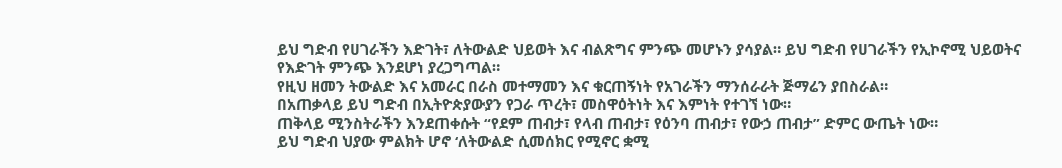ይህ ግድብ የሀገራችን እድገት፣ ለትውልድ ህይወት እና ብልጽግና ምንጭ መሆኑን ያሳያል። ይህ ግድብ የሀገራችን የኢኮኖሚ ህይወትና የእድገት ምንጭ እንደሆነ ያረጋግጣል።
የዚህ ዘመን ትውልድ እና አመራር በራስ መተማመን እና ቁርጠኝነት የአገራችን ማንሰራራት ጅማሬን ያበስራል።
በአጠቃላይ ይህ ግድብ በኢትዮጵያውያን የጋራ ጥረት፣ መስዋዕትነት እና እምነት የተገኘ ነው።
ጠቅላይ ሚንስትራችን እንደጠቀሱት “የደም ጠብታ፣ የላብ ጠብታ፣ የዕንባ ጠብታ፣ የውኃ ጠብታ” ድምር ውጤት ነው።
ይህ ግድብ ህያው ምልክት ሆኖ ‘ለትውልድ ሲመሰክር የሚኖር ቋሚ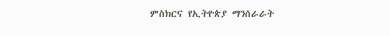ምስክርና የኢትዮጵያ ማንሰራራት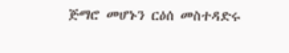ጅማሮ መሆኑን ርዕሰ መስተዳድሩ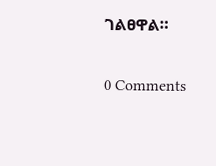ገልፀዋል።

0 Comments